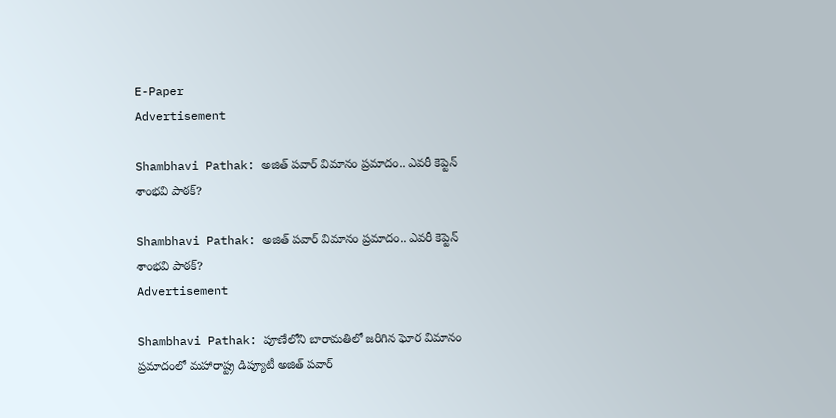E-Paper
Advertisement

Shambhavi Pathak: అజిత్ పవార్ విమానం ప్రమాదం.. ఎవరీ కెప్టెన్ శాంభవి పాఠక్?

Shambhavi Pathak: అజిత్ పవార్ విమానం ప్రమాదం.. ఎవరీ కెప్టెన్ శాంభవి పాఠక్?
Advertisement

Shambhavi Pathak: పూణేలోని బారామతిలో జరిగిన ఘోర విమానం ప్రమాదంలో మహారాష్ట్ర డిప్యూటీ అజిత్ పవార్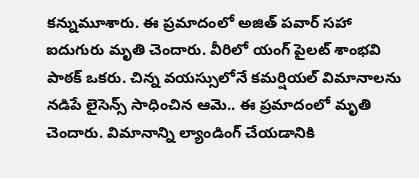కన్నుమూశారు. ఈ ప్రమాదంలో అజిత్ పవార్ సహా ఐదుగురు మృతి చెందారు. వీరిలో యంగ్ పైలట్ శాంభవి పాఠక్ ఒకరు. చిన్న వయస్సులోనే కమర్షియల్ విమానాలను నడిపే లైసెన్స్ సాధించిన ఆమె.. ఈ ప్రమాదంలో మృతి చెందారు. విమానాన్ని ల్యాండింగ్ చేయడానికి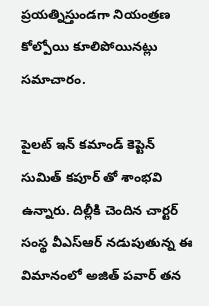ప్రయత్నిస్తుండగా నియంత్రణ కోల్పోయి కూలిపోయినట్లు సమాచారం.

పైలట్ ఇన్ కమాండ్ కెప్టెన్ సుమిత్ కపూర్ తో శాంభవి ఉన్నారు. దిల్లీకి చెందిన చార్టర్ సంస్థ వీఎస్ఆర్ నడుపుతున్న ఈ విమానంలో అజిత్ పవార్ తన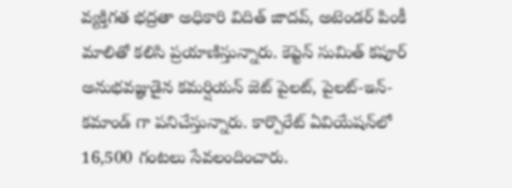వ్యక్తిగత భద్రతా అధికారి విదిత్ జాదవ్, అటెండర్ పింకీ మాలితో కలిసి ప్రయాణిస్తున్నారు. కెప్టెన్ సుమిత్ కపూర్ అనుభవజ్ఞుడైన కమర్షియన్ జెట్ పైలట్, పైలట్-ఇన్-కమాండ్ గా పనిచేస్తున్నారు. కార్పొరేట్ ఏవియేషన్‌లో 16,500 గంటలు సేవలందించారు.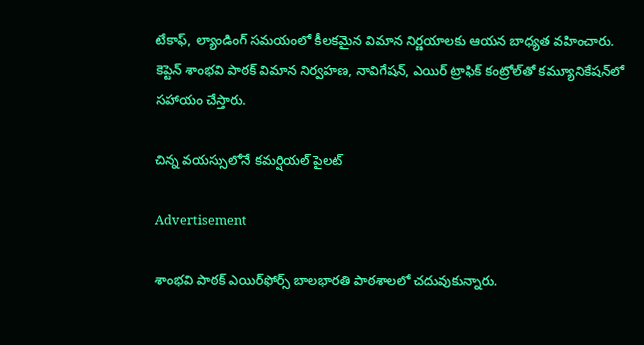టేకాఫ్, ల్యాండింగ్ సమయంలో కీలకమైన విమాన నిర్ణయాలకు ఆయన బాధ్యత వహించారు. కెప్టెన్ శాంభవి పాఠక్ విమాన నిర్వహణ, నావిగేషన్, ఎయిర్ ట్రాఫిక్ కంట్రోల్‌తో కమ్యూనికేషన్‌లో సహాయం చేస్తారు.

చిన్న వయస్సులోనే కమర్షియల్ పైలట్

Advertisement

శాంభవి పాఠక్‌ ఎయిర్‌ఫోర్స్‌ బాలభారతి పాఠశాలలో చదువుకున్నారు.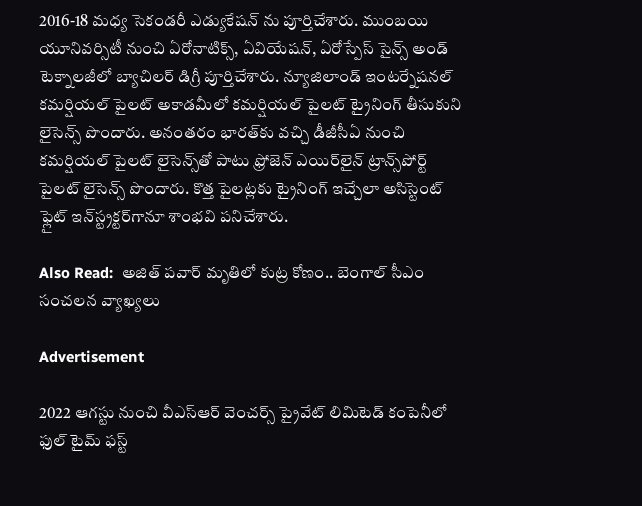2016-18 మధ్య సెకండరీ ఎడ్యుకేషన్ ను పూర్తిచేశారు. ముంబయి యూనివర్సిటీ నుంచి ఏరోనాటిక్స్‌, ఏవియేషన్‌, ఏరోస్పేస్‌ సైన్స్‌ అండ్‌ టెక్నాలజీలో బ్యాచిలర్ డిగ్రీ పూర్తిచేశారు. న్యూజిలాండ్‌ ఇంటర్నేషనల్‌ కమర్షియల్‌ పైలట్‌ అకాడమీలో కమర్షియల్‌ పైలట్‌ ట్రైనింగ్ తీసుకుని లైసెన్స్‌ పొందారు. అనంతరం భారత్‌కు వచ్చి డీజీసీఏ నుంచి కమర్షియల్‌ పైలట్ లైసెన్స్‌తో పాటు ఫ్రోజెన్‌ ఎయిర్‌లైన్‌ ట్రాన్స్‌పోర్ట్‌ పైలట్‌ లైసెన్స్‌ పొందారు. కొత్త పైలట్లకు ట్రైనింగ్ ఇచ్చేలా అసిస్టెంట్‌ ఫ్లైట్‌ ఇన్‌స్ట్రక్టర్‌గానూ శాంభవి పనిచేశారు.

Also Read:  అజిత్ పవార్ మృతిలో కుట్ర కోణం.. బెంగాల్ సీఎం సంచలన వ్యాఖ్యలు

Advertisement

2022 ఆగస్టు నుంచి వీఎస్‌ఆర్‌ వెంచర్స్‌ ప్రైవేట్‌ లిమిటెడ్ కంపెనీలో ఫుల్‌ టైమ్‌ ఫస్ట్‌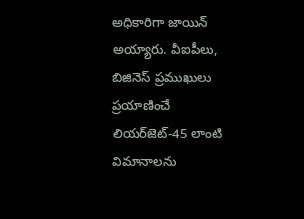అధికారిగా జాయిన్ అయ్యారు. వీఐపీలు, బిజినెస్‌ ప్రముఖులు ప్రయాణించే లియర్‌జెట్‌-45 లాంటి విమానాలను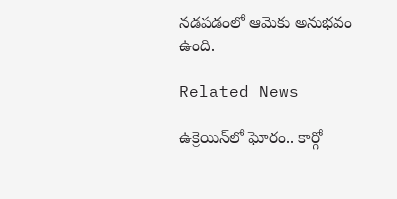నడపడంలో ఆమెకు అనుభవం ఉంది.

Related News

ఉక్రెయిన్‌లో ఘోరం.. కార్గో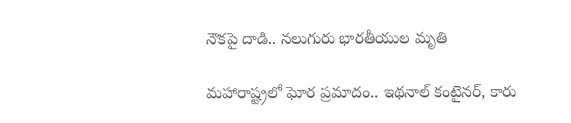నౌకపై దాడి.. నలుగురు భారతీయుల మృతి

మహారాష్ట్రలో ఘోర ప్రమాదం.. ఇథనాల్ కంటైనర్, కారు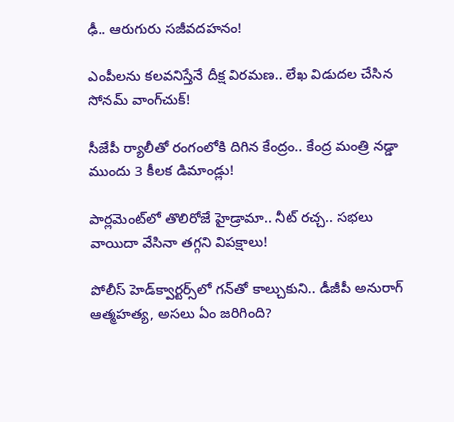ఢీ.. ఆరుగురు సజీవదహనం!

ఎంపీలను కలవనిస్తేనే దీక్ష విరమణ.. లేఖ విడుదల చేసిన సోనమ్ వాంగ్‌చుక్!

సీజేపీ ర్యాలీతో రంగంలోకి దిగిన కేంద్రం.. కేంద్ర మంత్రి నడ్డా ముందు 3 కీలక డిమాండ్లు!

పార్లమెంట్‌లో తొలిరోజే హైడ్రామా.. నీట్ రచ్చ.. సభలు వాయిదా వేసినా తగ్గని విపక్షాలు!

పోలీస్ హెడ్‌క్వార్టర్స్‌లో గన్‌తో కాల్చుకుని.. డీజీపీ అనురాగ్‌ ఆత్మహత్య, అసలు ఏం జరిగింది?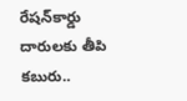రేషన్‌కార్డు దారులకు తీపి కబురు..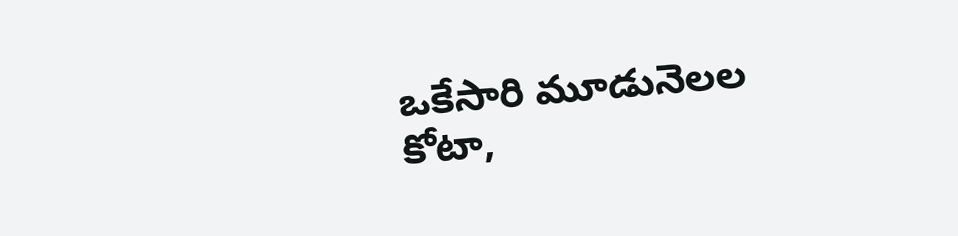ఒకేసారి మూడునెలల కోటా,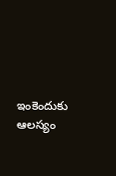ఇంకెందుకు ఆలస్యం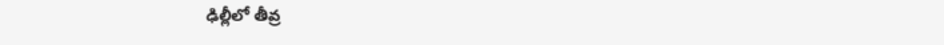ఢిల్లీలో తీవ్ర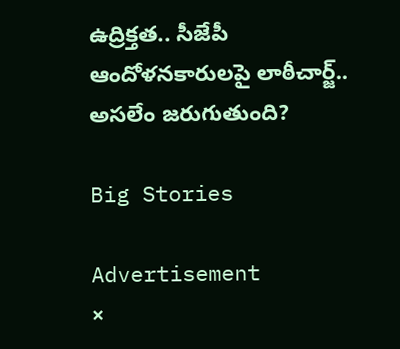ఉద్రిక్తత.. సీజేపీ ఆందోళనకారులపై లాఠీచార్జ్.. అసలేం జరుగుతుంది?

Big Stories

Advertisement
×